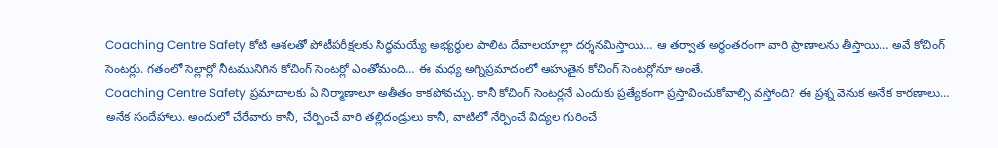Coaching Centre Safety కోటి ఆశలతో పోటీపరీక్షలకు సిద్ధమయ్యే అభ్యర్థుల పాలిట దేవాలయాల్లా దర్శనమిస్తాయి… ఆ తర్వాత అర్థంతరంగా వారి ప్రాణాలను తీస్తాయి… అవే కోచింగ్ సెంటర్లు. గతంలో సెల్లార్లో నీటమునిగిన కోచింగ్ సెంటర్లో ఎంతోమంది… ఈ మధ్య అగ్నిప్రమాదంలో ఆహుతైన కోచింగ్ సెంటర్లోనూ అంతే.
Coaching Centre Safety ప్రమాదాలకు ఏ నిర్మాణాలూ అతీతం కాకపోవచ్చు. కానీ కోచింగ్ సెంటర్లనే ఎందుకు ప్రత్యేకంగా ప్రస్తావించుకోవాల్సి వస్తోంది? ఈ ప్రశ్న వెనుక అనేక కారణాలు… అనేక సందేహాలు. అందులో చేరేవారు కానీ, చేర్పించే వారి తల్లిదండ్రులు కానీ, వాటిలో నేర్పించే విద్యల గురించే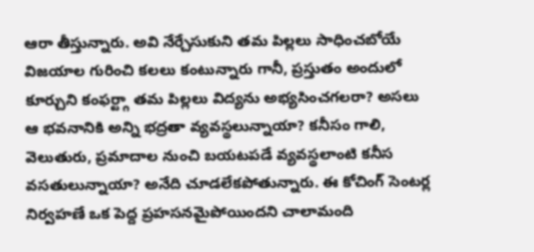ఆరా తీస్తున్నారు. అవి నేర్చేసుకుని తమ పిల్లలు సాధించబోయే విజయాల గురించి కలలు కంటున్నారు గానీ, ప్రస్తుతం అందులో కూర్చుని కంఫర్ట్గా తమ పిల్లలు విద్యను అభ్యసించగలరా? అసలు ఆ భవనానికి అన్ని భద్రతా వ్యవస్థలున్నాయా? కనీసం గాలి, వెలుతురు, ప్రమాదాల నుంచి బయటపడే వ్యవస్థలాంటి కనీస వసతులున్నాయా? అనేది చూడలేకపోతున్నారు. ఈ కోచింగ్ సెంటర్ల నిర్వహణే ఒక పెద్ద ప్రహసనమైపోయిందని చాలామంది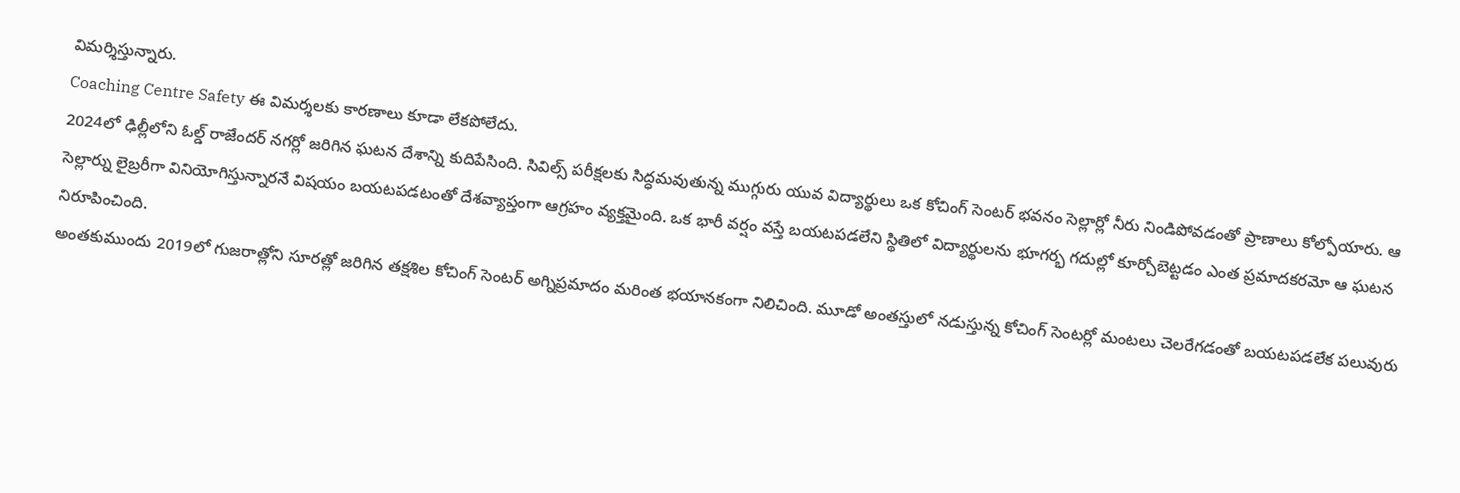విమర్శిస్తున్నారు.
Coaching Centre Safety ఈ విమర్శలకు కారణాలు కూడా లేకపోలేదు.
2024లో ఢిల్లీలోని ఓల్డ్ రాజేందర్ నగర్లో జరిగిన ఘటన దేశాన్ని కుదిపేసింది. సివిల్స్ పరీక్షలకు సిద్ధమవుతున్న ముగ్గురు యువ విద్యార్థులు ఒక కోచింగ్ సెంటర్ భవనం సెల్లార్లో నీరు నిండిపోవడంతో ప్రాణాలు కోల్పోయారు. ఆ సెల్లార్ను లైబ్రరీగా వినియోగిస్తున్నారనే విషయం బయటపడటంతో దేశవ్యాప్తంగా ఆగ్రహం వ్యక్తమైంది. ఒక భారీ వర్షం వస్తే బయటపడలేని స్థితిలో విద్యార్థులను భూగర్భ గదుల్లో కూర్చోబెట్టడం ఎంత ప్రమాదకరమో ఆ ఘటన నిరూపించింది.
అంతకుముందు 2019లో గుజరాత్లోని సూరత్లో జరిగిన తక్షశిల కోచింగ్ సెంటర్ అగ్నిప్రమాదం మరింత భయానకంగా నిలిచింది. మూడో అంతస్తులో నడుస్తున్న కోచింగ్ సెంటర్లో మంటలు చెలరేగడంతో బయటపడలేక పలువురు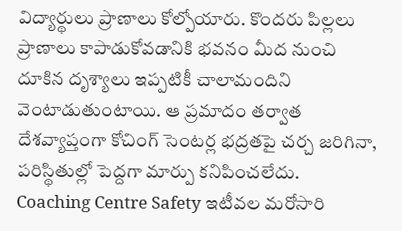విద్యార్థులు ప్రాణాలు కోల్పోయారు. కొందరు పిల్లలు ప్రాణాలు కాపాడుకోవడానికి భవనం మీద నుంచి దూకిన దృశ్యాలు ఇప్పటికీ చాలామందిని వెంటాడుతుంటాయి. ఆ ప్రమాదం తర్వాత దేశవ్యాప్తంగా కోచింగ్ సెంటర్ల భద్రతపై చర్చ జరిగినా, పరిస్థితుల్లో పెద్దగా మార్పు కనిపించలేదు.
Coaching Centre Safety ఇటీవల మరోసారి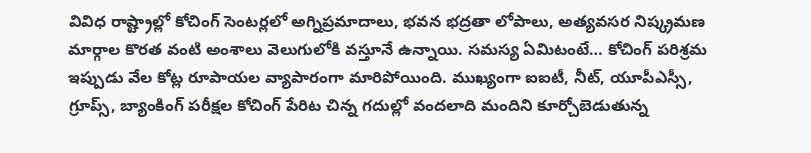వివిధ రాష్ట్రాల్లో కోచింగ్ సెంటర్లలో అగ్నిప్రమాదాలు, భవన భద్రతా లోపాలు, అత్యవసర నిష్క్రమణ మార్గాల కొరత వంటి అంశాలు వెలుగులోకి వస్తూనే ఉన్నాయి. సమస్య ఏమిటంటే… కోచింగ్ పరిశ్రమ ఇప్పుడు వేల కోట్ల రూపాయల వ్యాపారంగా మారిపోయింది. ముఖ్యంగా ఐఐటీ, నీట్, యూపీఎస్సీ, గ్రూప్స్, బ్యాంకింగ్ పరీక్షల కోచింగ్ పేరిట చిన్న గదుల్లో వందలాది మందిని కూర్చోబెడుతున్న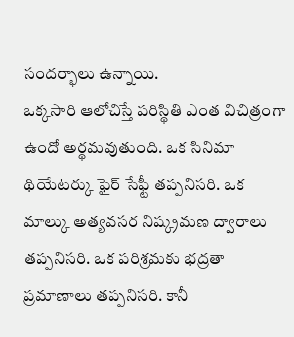సందర్భాలు ఉన్నాయి.
ఒక్కసారి ఆలోచిస్తే పరిస్థితి ఎంత విచిత్రంగా ఉందో అర్థమవుతుంది. ఒక సినిమా థియేటర్కు ఫైర్ సేఫ్టీ తప్పనిసరి. ఒక మాల్కు అత్యవసర నిష్క్రమణ ద్వారాలు తప్పనిసరి. ఒక పరిశ్రమకు భద్రతా ప్రమాణాలు తప్పనిసరి. కానీ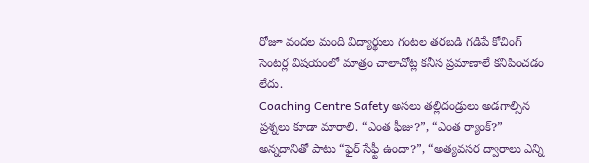రోజూ వందల మంది విద్యార్థులు గంటల తరబడి గడిపే కోచింగ్ సెంటర్ల విషయంలో మాత్రం చాలాచోట్ల కనీస ప్రమాణాలే కనిపించడం లేదు.
Coaching Centre Safety అసలు తల్లిదండ్రులు అడగాల్సిన ప్రశ్నలు కూడా మారాలి. “ఎంత ఫీజు?”, “ఎంత ర్యాంక్?” అన్నదానితో పాటు “ఫైర్ సేఫ్టీ ఉందా?”, “అత్యవసర ద్వారాలు ఎన్ని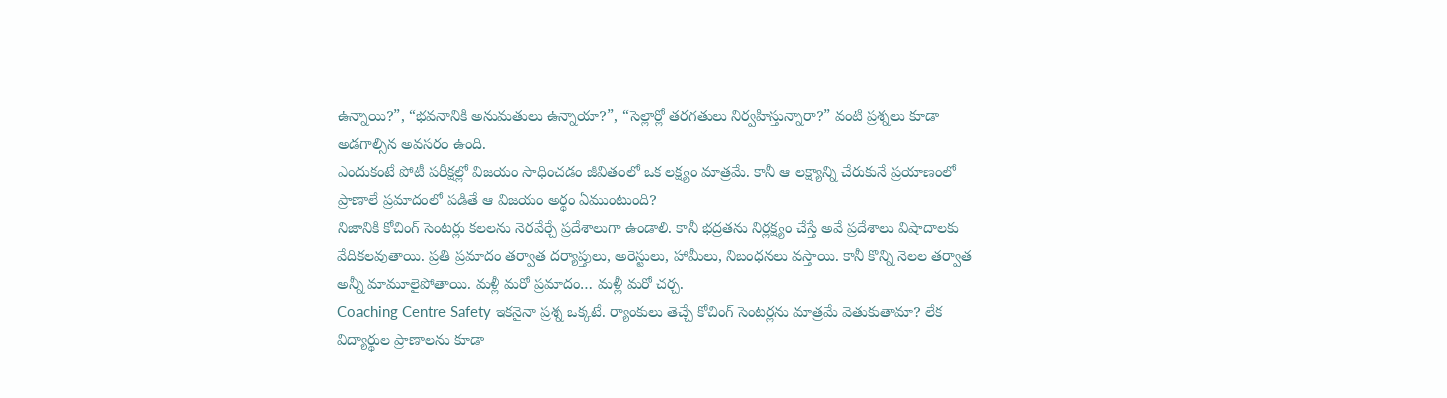ఉన్నాయి?”, “భవనానికి అనుమతులు ఉన్నాయా?”, “సెల్లార్లో తరగతులు నిర్వహిస్తున్నారా?” వంటి ప్రశ్నలు కూడా అడగాల్సిన అవసరం ఉంది.
ఎందుకంటే పోటీ పరీక్షల్లో విజయం సాధించడం జీవితంలో ఒక లక్ష్యం మాత్రమే. కానీ ఆ లక్ష్యాన్ని చేరుకునే ప్రయాణంలో ప్రాణాలే ప్రమాదంలో పడితే ఆ విజయం అర్థం ఏముంటుంది?
నిజానికి కోచింగ్ సెంటర్లు కలలను నెరవేర్చే ప్రదేశాలుగా ఉండాలి. కానీ భద్రతను నిర్లక్ష్యం చేస్తే అవే ప్రదేశాలు విషాదాలకు వేదికలవుతాయి. ప్రతి ప్రమాదం తర్వాత దర్యాప్తులు, అరెస్టులు, హామీలు, నిబంధనలు వస్తాయి. కానీ కొన్ని నెలల తర్వాత అన్నీ మామూలైపోతాయి. మళ్లీ మరో ప్రమాదం… మళ్లీ మరో చర్చ.
Coaching Centre Safety ఇకనైనా ప్రశ్న ఒక్కటే. ర్యాంకులు తెచ్చే కోచింగ్ సెంటర్లను మాత్రమే వెతుకుతామా? లేక విద్యార్థుల ప్రాణాలను కూడా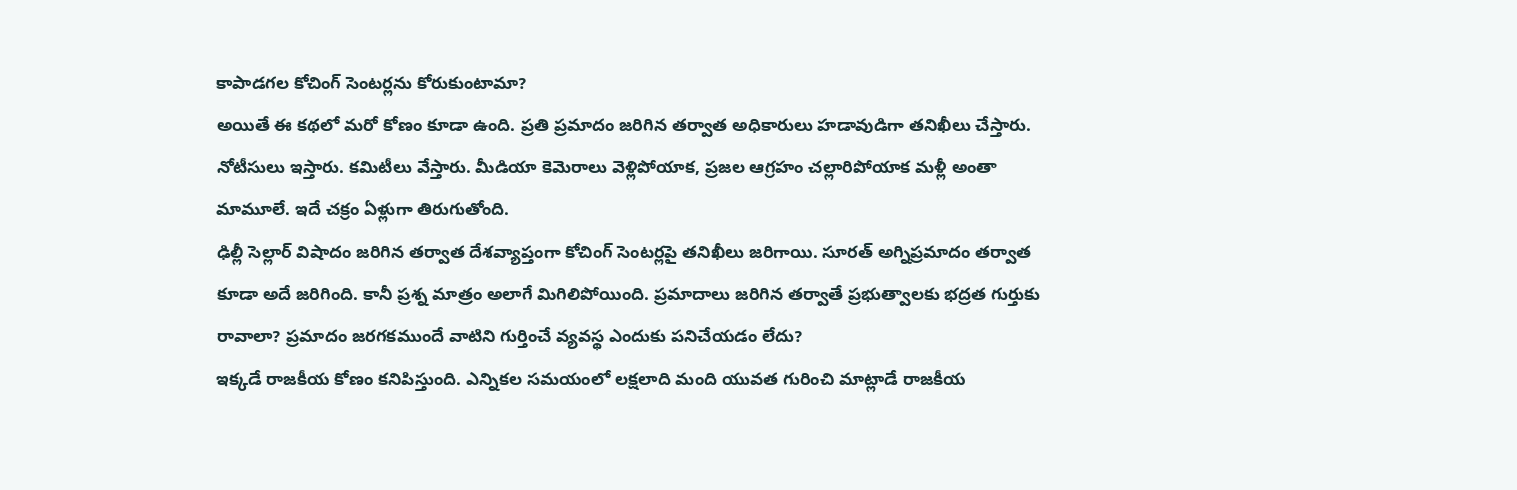కాపాడగల కోచింగ్ సెంటర్లను కోరుకుంటామా?
అయితే ఈ కథలో మరో కోణం కూడా ఉంది. ప్రతి ప్రమాదం జరిగిన తర్వాత అధికారులు హడావుడిగా తనిఖీలు చేస్తారు. నోటీసులు ఇస్తారు. కమిటీలు వేస్తారు. మీడియా కెమెరాలు వెళ్లిపోయాక, ప్రజల ఆగ్రహం చల్లారిపోయాక మళ్లీ అంతా మామూలే. ఇదే చక్రం ఏళ్లుగా తిరుగుతోంది.
ఢిల్లీ సెల్లార్ విషాదం జరిగిన తర్వాత దేశవ్యాప్తంగా కోచింగ్ సెంటర్లపై తనిఖీలు జరిగాయి. సూరత్ అగ్నిప్రమాదం తర్వాత కూడా అదే జరిగింది. కానీ ప్రశ్న మాత్రం అలాగే మిగిలిపోయింది. ప్రమాదాలు జరిగిన తర్వాతే ప్రభుత్వాలకు భద్రత గుర్తుకు రావాలా? ప్రమాదం జరగకముందే వాటిని గుర్తించే వ్యవస్థ ఎందుకు పనిచేయడం లేదు?
ఇక్కడే రాజకీయ కోణం కనిపిస్తుంది. ఎన్నికల సమయంలో లక్షలాది మంది యువత గురించి మాట్లాడే రాజకీయ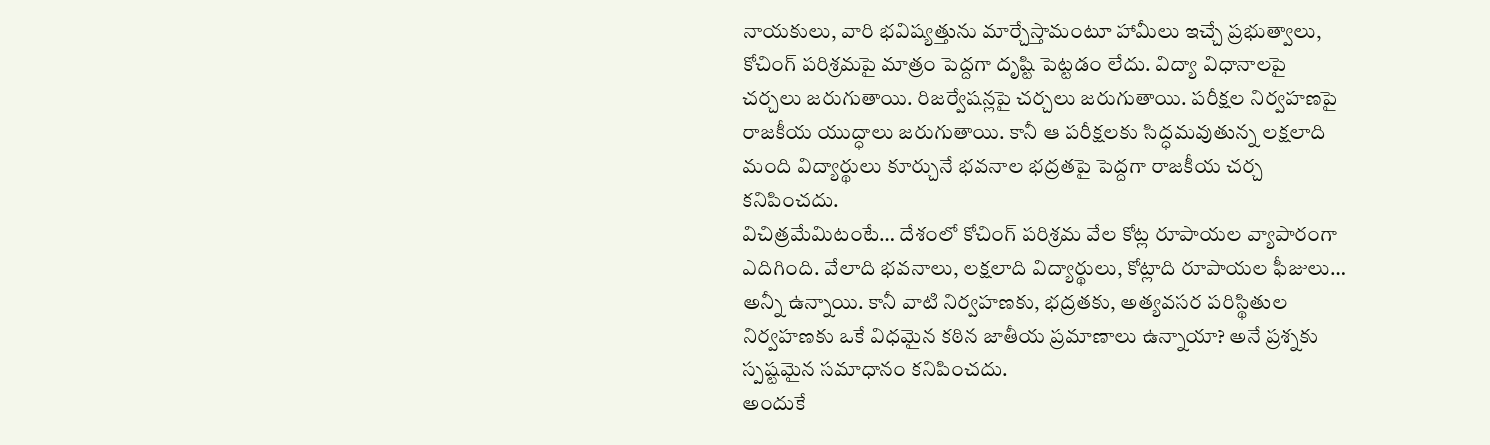నాయకులు, వారి భవిష్యత్తును మార్చేస్తామంటూ హామీలు ఇచ్చే ప్రభుత్వాలు, కోచింగ్ పరిశ్రమపై మాత్రం పెద్దగా దృష్టి పెట్టడం లేదు. విద్యా విధానాలపై చర్చలు జరుగుతాయి. రిజర్వేషన్లపై చర్చలు జరుగుతాయి. పరీక్షల నిర్వహణపై రాజకీయ యుద్ధాలు జరుగుతాయి. కానీ ఆ పరీక్షలకు సిద్ధమవుతున్న లక్షలాది మంది విద్యార్థులు కూర్చునే భవనాల భద్రతపై పెద్దగా రాజకీయ చర్చ కనిపించదు.
విచిత్రమేమిటంటే… దేశంలో కోచింగ్ పరిశ్రమ వేల కోట్ల రూపాయల వ్యాపారంగా ఎదిగింది. వేలాది భవనాలు, లక్షలాది విద్యార్థులు, కోట్లాది రూపాయల ఫీజులు… అన్నీ ఉన్నాయి. కానీ వాటి నిర్వహణకు, భద్రతకు, అత్యవసర పరిస్థితుల నిర్వహణకు ఒకే విధమైన కఠిన జాతీయ ప్రమాణాలు ఉన్నాయా? అనే ప్రశ్నకు స్పష్టమైన సమాధానం కనిపించదు.
అందుకే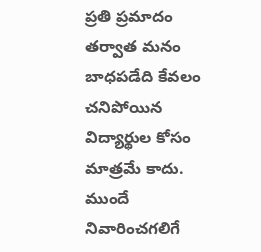ప్రతి ప్రమాదం తర్వాత మనం బాధపడేది కేవలం చనిపోయిన విద్యార్థుల కోసం మాత్రమే కాదు. ముందే నివారించగలిగే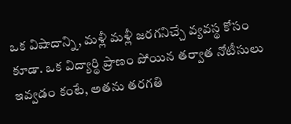ఒక విషాదాన్ని, మళ్లీ మళ్లీ జరగనిచ్చే వ్యవస్థ కోసం కూడా. ఒక విద్యార్థి ప్రాణం పోయిన తర్వాత నోటీసులు ఇవ్వడం కంటే, అతను తరగతి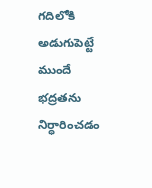గదిలోకి అడుగుపెట్టే ముందే భద్రతను నిర్ధారించడం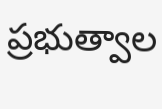ప్రభుత్వాల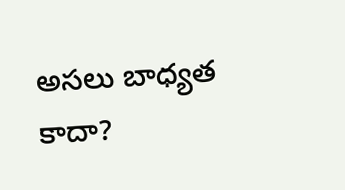అసలు బాధ్యత కాదా?